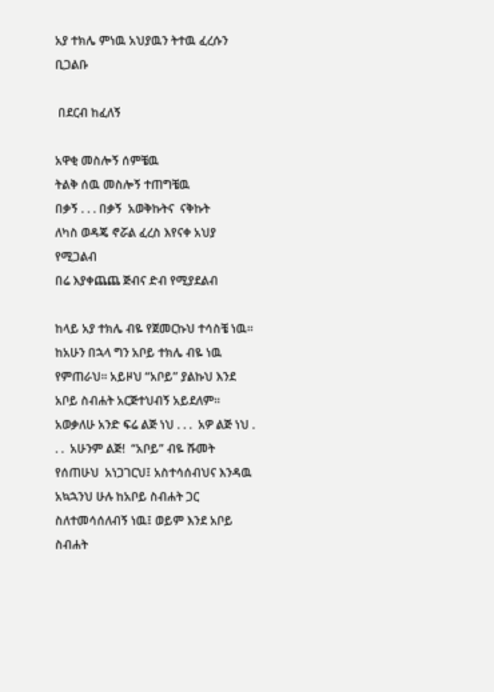አያ ተክሌ ምነዉ አህያዉን ትተዉ ፈረሱን ቢጋልቡ

 በደርብ ከፈለኝ

አዋቂ መስሎኝ ሰምቼዉ
ትልቅ ሰዉ መስሎኝ ተጠግቼዉ
በቃኝ . . . በቃኝ  አወቅኩትና  ናቅኩት
ለካስ ወዳጄ ኖሯል ፈረስ እየናቀ አህያ የሚጋልብ
በሬ እያቀጨጨ ጅብና ድብ የሚያደልብ

ከላይ አያ ተክሌ ብዬ የጀመርኩህ ተሳስቼ ነዉ። ከአሁን በኋላ ግን አቦይ ተክሌ ብዬ ነዉ የምጠራህ። አይዞህ “አቦይ” ያልኩህ እንደ አቦይ ስብሐት አርጅተህብኝ አይደለም። አወቃለሁ አንድ ፍሬ ልጅ ነህ . . .  አዎ ልጅ ነህ . . .  አሁንም ልጅ!  “አቦይ” ብዬ ሹመት የሰጠሁህ  አነጋገርህ፤ አስተሳሰብህና እንዳዉ አኳኋንህ ሁሉ ከአቦይ ስብሐት ጋር ስለተመሳሰለብኝ ነዉ፤ ወይም እንደ አቦይ ስብሐት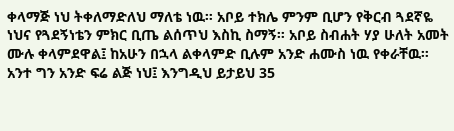ቀላማጅ ነህ ትቀለማድለህ ማለቴ ነዉ። አቦይ ተክሌ ምንም ቢሆን የቅርብ ጓደኛዬ ነህና የጓደኝነቴን ምክር ቢጤ ልሰጥህ እስኪ ስማኝ። አቦይ ስብሐት ሃያ ሁለት አመት ሙሉ ቀላምደዋል፤ ከአሁን በኋላ ልቀላምድ ቢሉም አንድ ሐሙስ ነዉ የቀራቸዉ። አንተ ግን አንድ ፍሬ ልጅ ነህ፤ እንግዲህ ይታይህ 35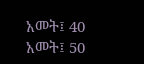አመት፤ 40 አመት፤ 50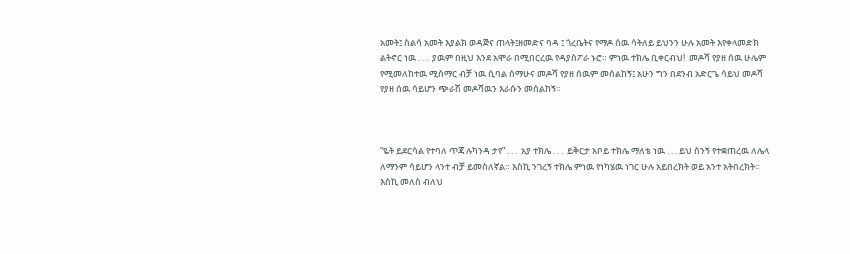አመት፤ ስልሳ አመት እያልክ ወዳጅና ጠላት፤ዘመድና ባዳ ፤ ጎረቤትና የማዶ ሰዉ ሳትለይ ይህንን ሁሉ አመት እየቀላመድክ ልትኖር ነዉ . . .  ያዉም በዚህ እንደ አሞራ በሚበርረዉ የዳያስፖራ ኑሮ። ምነዉ ተክሌ ቢቀርብህ!  መዶሻ የያዘ ሰዉ ሁሌም የሚመለከተዉ ሚስማር ብቻ ነዉ ሲባል ሰማሁና መዶሻ የያዘ ሰዉም መሰልከኝ፤ አሁን ግን በደንብ አድርጌ ሳይህ መዶሻ የያዘ ሰዉ ሳይሆን ጭራሽ መዶሻዉን እራሱን መሰልከኝ።



“ዬት ይደርሳል የተባለ ጥጃ ሉካንዳ ታየ” . . .  አያ ተክሌ . . .  ይቅርታ አቦይ ተክሌ ማለቴ ነዉ . . . ይህ ስንኝ የተቋጠረዉ ለሌላ ለማንም ሳይሆን ላንተ ብቻ ይመስለኛል። እስኪ ንገረኝ ተክሌ ምነዉ የነካሄዉ ነገር ሁሉ አይበረክት ወይ አንተ አትበረክት። እስኪ መለስ ብለህ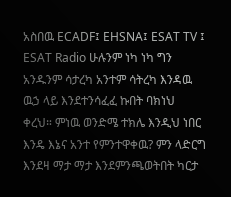አስበዉ ECADF፤ EHSNA፤ ESAT TV ፤ ESAT Radio ሁሉንም ነካ ነካ ግን አንዱንም ሳታረካ አንተም ሳትረካ እንዳዉ ዉኃ ላይ እንደተንሳፈፈ ኩበት ባክነህ ቀረህ። ምነዉ ወንድሜ ተክሌ እንዲህ ነበር እንዴ እኔና አንተ የምንተዋቀዉ? ምን ላድርግ እንደዛ ማታ ማታ እንደምንጫወትበት ካርታ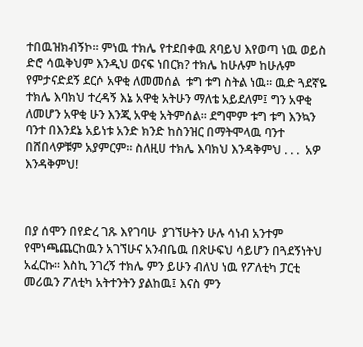ተበዉዝክብኝኮ። ምነዉ ተክሌ የተደበቀዉ ጸባይህ እየወጣ ነዉ ወይስ ድሮ ሳዉቅህም እንዲህ ወናፍ ነበርክ? ተክሌ ከሁሉም ከሁሉም የምታናድደኝ ደርሶ አዋቂ ለመመሰል  ቱግ ቱግ ስትል ነዉ፡፡ ዉድ ጓደኛዬ ተክሌ እባክህ ተረዳኝ እኔ አዋቂ አትሁን ማለቴ አይደለም፤ ግን አዋቂ ለመሆን አዋቂ ሁን እንጂ አዋቂ አትምሰል። ደግሞም ቱግ ቱግ እንኳን ባንተ በእንደኔ አይነቱ አንድ ክንድ ከስንዝር በማትሞላዉ ባንተ በሸበላዎቹም አያምርም። ስለዚሀ ተክሌ እባክህ እንዳቅምህ . . .  አዎ እንዳቅምህ!



በያ ሰሞን በየድረ ገጹ እየገባሁ  ያገኘሁትን ሁሉ ሳነብ አንተም የሞነጫጨርከዉን አገኘሁና አንብቤዉ በጽሁፍህ ሳይሆን በጓደኝነትህ አፈርኩ። እስኪ ንገረኝ ተክሌ ምን ይሁን ብለህ ነዉ የፖለቲካ ፓርቲ መሪዉን ፖለቲካ አትተንትን ያልከዉ፤ እናስ ምን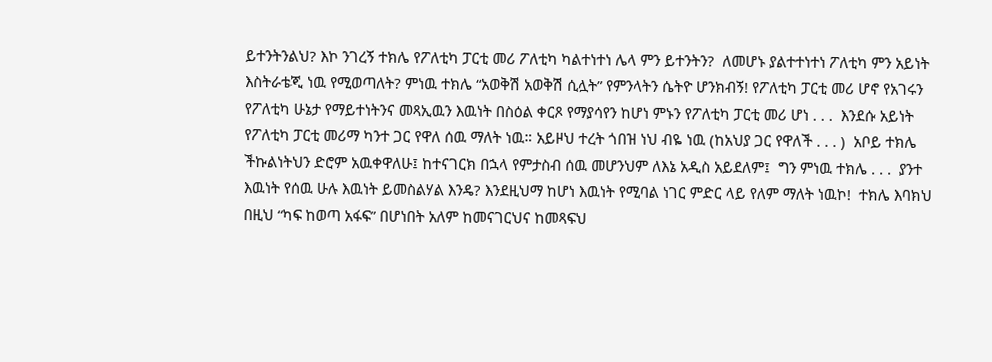ይተንትንልህ? እኮ ንገረኝ ተክሌ የፖለቲካ ፓርቲ መሪ ፖለቲካ ካልተነተነ ሌላ ምን ይተንትን?  ለመሆኑ ያልተተነተነ ፖለቲካ ምን አይነት እስትራቴጂ ነዉ የሚወጣለት? ምነዉ ተክሌ “አወቅሽ አወቅሽ ሲሏት” የምንላትን ሴትዮ ሆንክብኝ! የፖለቲካ ፓርቲ መሪ ሆኖ የአገሩን የፖለቲካ ሁኔታ የማይተነትንና መጻኢዉን እዉነት በስዕል ቀርጾ የማያሳየን ከሆነ ምኑን የፖለቲካ ፓርቲ መሪ ሆነ . . .  እንደሱ አይነት የፖለቲካ ፓርቲ መሪማ ካንተ ጋር የዋለ ሰዉ ማለት ነዉ። አይዞህ ተረት ጎበዝ ነህ ብዬ ነዉ (ከአህያ ጋር የዋለች . . . )  አቦይ ተክሌ ችኩልነትህን ድሮም አዉቀዋለሁ፤ ከተናገርክ በኋላ የምታስብ ሰዉ መሆንህም ለእኔ አዲስ አይደለም፤  ግን ምነዉ ተክሌ . . .  ያንተ እዉነት የሰዉ ሁሉ እዉነት ይመስልሃል እንዴ? እንደዚህማ ከሆነ እዉነት የሚባል ነገር ምድር ላይ የለም ማለት ነዉኮ!  ተክሌ እባክህ በዚህ “ካፍ ከወጣ አፋፍ” በሆነበት አለም ከመናገርህና ከመጻፍህ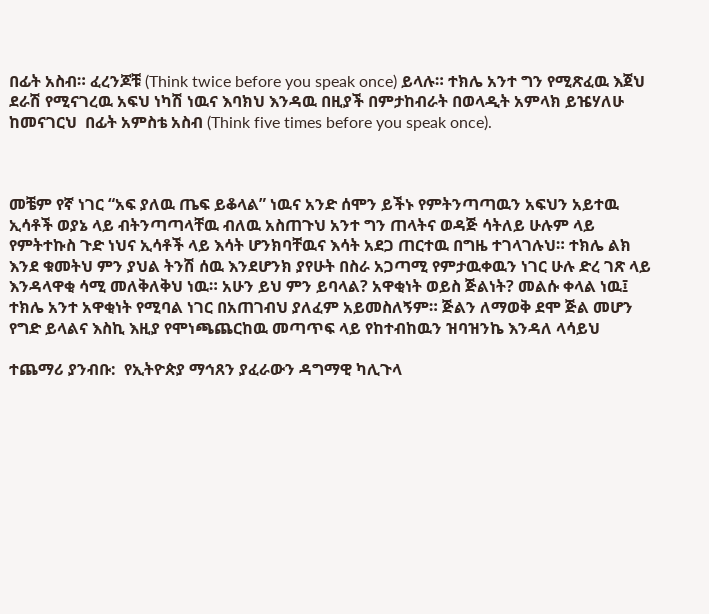በፊት አስብ። ፈረንጆቹ (Think twice before you speak once) ይላሉ። ተክሌ አንተ ግን የሚጽፈዉ እጀህ ደራሽ የሚናገረዉ አፍህ ነካሽ ነዉና እባክህ እንዳዉ በዚያች በምታከብራት በወላዲት አምላክ ይዤሃለሁ ከመናገርህ  በፊት አምስቴ አስብ (Think five times before you speak once).



መቼም የኛ ነገር “አፍ ያለዉ ጤፍ ይቆላል” ነዉና አንድ ሰሞን ይችኑ የምትንጣጣዉን አፍህን አይተዉ  ኢሳቶች ወያኔ ላይ ብትንጣጣላቸዉ ብለዉ አስጠጉህ አንተ ግን ጠላትና ወዳጅ ሳትለይ ሁሉም ላይ የምትተኩስ ጉድ ነህና ኢሳቶች ላይ እሳት ሆንክባቸዉና እሳት አደጋ ጠርተዉ በግዜ ተገላገሉህ። ተክሌ ልክ እንደ ቁመትህ ምን ያህል ትንሽ ሰዉ እንደሆንክ ያየሁት በስራ አጋጣሚ የምታዉቀዉን ነገር ሁሉ ድረ ገጽ ላይ እንዳላዋቂ ሳሚ መለቅለቅህ ነዉ። አሁን ይህ ምን ይባላል? አዋቂነት ወይስ ጅልነት? መልሱ ቀላል ነዉ፤ ተክሌ አንተ አዋቂነት የሚባል ነገር በአጠገብህ ያለፈም አይመስለኝም። ጅልን ለማወቅ ደሞ ጅል መሆን የግድ ይላልና እስኪ እዚያ የሞነጫጨርከዉ መጣጥፍ ላይ የከተብከዉን ዝባዝንኬ እንዳለ ላሳይህ

ተጨማሪ ያንብቡ:  የኢትዮጵያ ማኅጸን ያፈራውን ዳግማዊ ካሊጉላ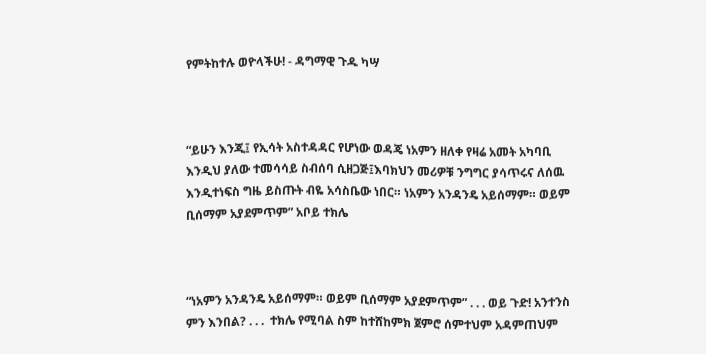የምትከተሉ ወዮላችሁ! - ዳግማዊ ጉዱ ካሣ



“ይሁን እንጂ፤ የኢሳት አስተዳዳር የሆነው ወዳጄ ነአምን ዘለቀ የዛሬ አመት አካባቢ እንዲህ ያለው ተመሳሳይ ስብሰባ ሲዘጋጅ፤እባክህን መሪዎቹ ንግግር ያሳጥሩና ለሰዉ እንዲተነፍስ ግዜ ይስጡት ብዬ አሳስቤው ነበር። ነአምን አንዳንዴ አይሰማም። ወይም ቢሰማም አያደምጥም” አቦይ ተክሌ



“ነአምን አንዳንዴ አይሰማም። ወይም ቢሰማም አያደምጥም” . . . ወይ ጉድ! አንተንስ ምን እንበል? . . .  ተክሌ የሚባል ስም ከተሸከምክ ጀምሮ ሰምተህም አዳምጠህም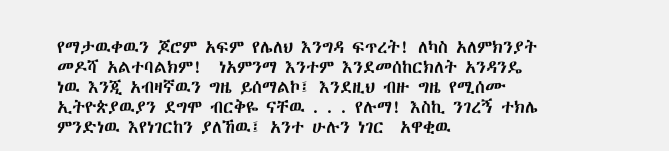የማታዉቀዉን ጆሮም አፍም የሌለህ እንግዳ ፍጥረት! ለካስ አለምክንያት መዶሻ አልተባልክም!  ነአምንማ እንተም እንደመሰከርክለት አንዳንዴ ነዉ እንጂ አብዛኛዉን ግዜ ይሰማልኮ፤ እንደዚህ ብዙ ግዜ የሚሰሙ ኢትዮጵያዉያን ደግሞ ብርቅዬ ናቸዉ . . . የሉማ! እስኪ ንገረኝ ተክሌ ምንድነዉ እየነገርከን ያለኸዉ፤ አንተ ሁሉን ነገር  አዋቂዉ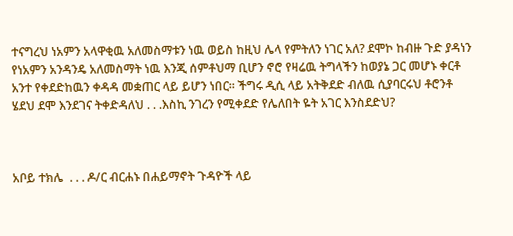ተናግረህ ነአምን አላዋቂዉ አለመስማቱን ነዉ ወይስ ከዚህ ሌላ የምትለን ነገር አለ? ደሞኮ ከብዙ ጉድ ያዳነን የነአምን አንዳንዴ አለመስማት ነዉ እንጂ ሰምቶህማ ቢሆን ኖሮ የዛሬዉ ትግላችን ከወያኔ ጋር መሆኑ ቀርቶ አንተ የቀደድከዉን ቀዳዳ መቋጠር ላይ ይሆን ነበር። ችግሩ ዲሲ ላይ አትቅደድ ብለዉ ሲያባርሩህ ቶሮንቶ ሄደህ ደሞ እንደገና ትቀድዳለህ . . .እስኪ ንገረን የሚቀደድ የሌለበት ዬት አገር እንስደድህ?



አቦይ ተክሌ  . . . ዶ/ር ብርሐኑ በሐይማኖት ጉዳዮች ላይ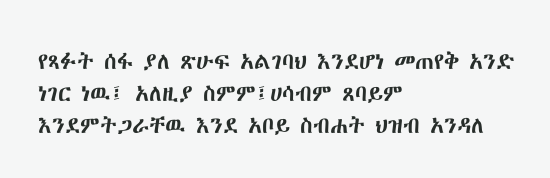የጻፉት ሰፋ ያለ ጽሁፍ አልገባህ እንደሆነ መጠየቅ አንድ ነገር ነዉ፤ አለዚያ ስምም፤ሀሳብም ጸባይም  እንደምትጋራቸዉ እንደ አቦይ ስብሐት ህዝብ አንዳለ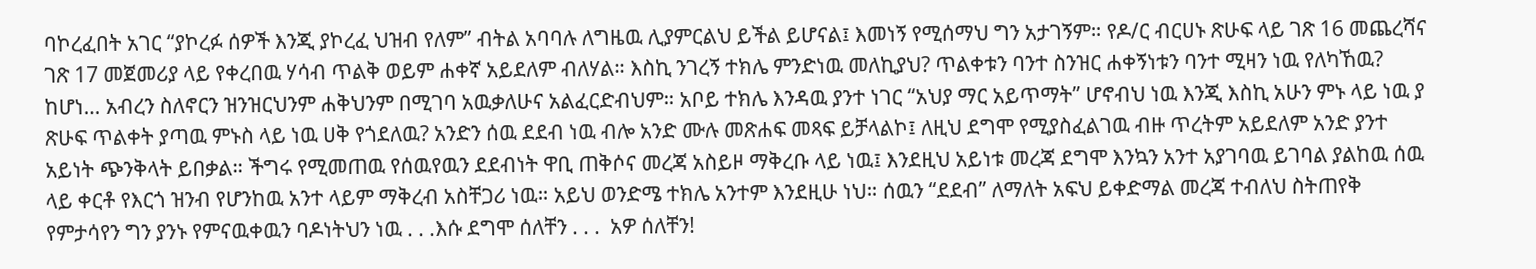ባኮረፈበት አገር “ያኮረፉ ሰዎች እንጂ ያኮረፈ ህዝብ የለም” ብትል አባባሉ ለግዜዉ ሊያምርልህ ይችል ይሆናል፤ እመነኝ የሚሰማህ ግን አታገኝም። የዶ/ር ብርሀኑ ጽሁፍ ላይ ገጽ 16 መጨረሻና ገጽ 17 መጀመሪያ ላይ የቀረበዉ ሃሳብ ጥልቅ ወይም ሐቀኛ አይደለም ብለሃል። እስኪ ንገረኝ ተክሌ ምንድነዉ መለኪያህ? ጥልቀቱን ባንተ ስንዝር ሐቀኝነቱን ባንተ ሚዛን ነዉ የለካኸዉ? ከሆነ… አብረን ስለኖርን ዝንዝርህንም ሐቅህንም በሚገባ አዉቃለሁና አልፈርድብህም። አቦይ ተክሌ እንዳዉ ያንተ ነገር “አህያ ማር አይጥማት” ሆኖብህ ነዉ እንጂ እስኪ አሁን ምኑ ላይ ነዉ ያ ጽሁፍ ጥልቀት ያጣዉ ምኑስ ላይ ነዉ ሀቅ የጎደለዉ? አንድን ሰዉ ደደብ ነዉ ብሎ አንድ ሙሉ መጽሐፍ መጻፍ ይቻላልኮ፤ ለዚህ ደግሞ የሚያስፈልገዉ ብዙ ጥረትም አይደለም አንድ ያንተ አይነት ጭንቅላት ይበቃል። ችግሩ የሚመጠዉ የሰዉየዉን ደደብነት ዋቢ ጠቅሶና መረጃ አስይዞ ማቅረቡ ላይ ነዉ፤ እንደዚህ አይነቱ መረጃ ደግሞ እንኳን አንተ አያገባዉ ይገባል ያልከዉ ሰዉ ላይ ቀርቶ የእርጎ ዝንብ የሆንከዉ አንተ ላይም ማቅረብ አስቸጋሪ ነዉ። አይህ ወንድሜ ተክሌ አንተም እንደዚሁ ነህ። ሰዉን “ደደብ” ለማለት አፍህ ይቀድማል መረጃ ተብለህ ስትጠየቅ የምታሳየን ግን ያንኑ የምናዉቀዉን ባዶነትህን ነዉ . . .እሱ ደግሞ ሰለቸን . . .  አዎ ሰለቸን!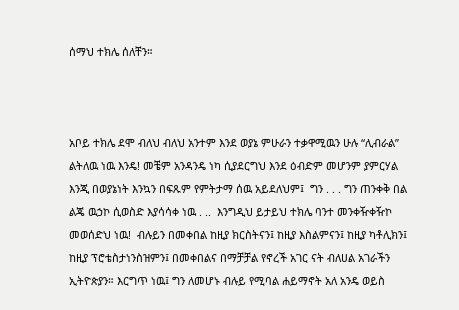ሰማህ ተክሌ ሰለቸን።



አቦይ ተክሌ ደሞ ብለህ ብለህ አንተም እንደ ወያኔ ምሁራን ተቃዋሚዉን ሁሉ “ሊብራል” ልትለዉ ነዉ እንዴ! መቼም አንዳንዴ ነካ ሲያደርግህ እንደ ዕብድም መሆንም ያምርሃል እንጂ በወያኔነት እንኳን በፍጹም የምትታማ ሰዉ አይደለህም፤  ግን . . . ግን ጠንቀቅ በል ልጄ ዉኃኮ ሲወስድ እያሳሳቀ ነዉ . ..  እንግዲህ ይታይህ ተክሌ ባንተ መንቀዥቀዥኮ መወሰድህ ነዉ!  ብሉይን በመቀበል ከዚያ ክርስትናን፤ ከዚያ እስልምናን፤ ከዚያ ካቶሊክን፤ ከዚያ ፕሮቴስታነንስዝምን፤ በመቀበልና በማቻቻል የኖረች አገር ናት ብለሀል አገራችን ኢትዮጵያን። እርግጥ ነዉ፤ ግን ለመሆኑ ብሉይ የሚባል ሐይማኖት አለ አንዴ ወይስ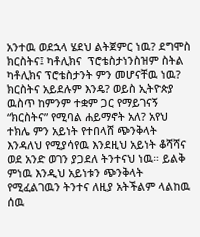አንተዉ ወደኋላ ሄደህ ልትጀምር ነዉ? ደግሞስ ክርስትና፤ ካቶሊክና  ፕሮቴስታነንስዝም ስትል ካቶሊክና ፕሮቴስታንት ምን መሆናቸዉ ነዉ? ክርስትና አይደሉም እንዴ? ወይስ ኢትዮጵያ ዉስጥ ከምንም ተቋም ጋር የማይገናኝ “ክርስትና” የሚባል ሐይማኖት አለ? አየህ ተክሌ ምን አይነት የተበላሸ ጭንቅላት እንዳለህ የሚያሳየዉ እንደዚህ አይነት ቆሻሻና ወደ አንድ ወገን ያጋደለ ትንተናህ ነዉ። ይልቅ ምነዉ እንዲህ አይነቱን ጭንቅላት የሚፈልገዉን ትንተና ለዚያ አትችልም ላልከዉ ሰዉ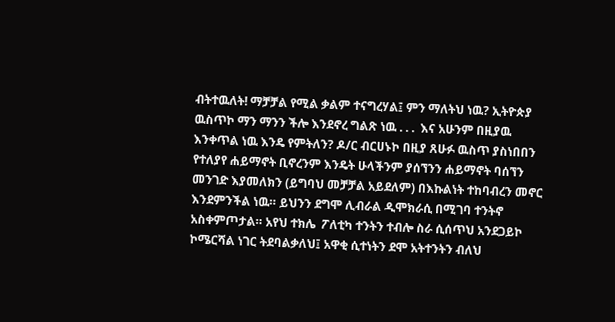ብትተዉለት! ማቻቻል የሚል ቃልም ተናግረሃል፤ ምን ማለትህ ነዉ? ኢትዮጵያ ዉስጥኮ ማን ማንን ችሎ እንደኖረ ግልጽ ነዉ . . .  እና አሁንም በዚያዉ እንቀጥል ነዉ እንዴ የምትለን? ዶ/ር ብርሀኑኮ በዚያ ጸሁፉ ዉስጥ ያስነበበን የተለያየ ሐይማኖት ቢኖረንም እንዴት ሁላችንም ያሰኘንን ሐይማኖት ባሰኘን መንገድ እያመለክን (ይግባህ መቻቻል አይደለም) በእኩልነት ተከባብረን መኖር እንደምንችል ነዉ። ይህንን ደግሞ ሊብራል ዲሞክራሲ በሚገባ ተንትኖ አስቀምጦታል። አየህ ተክሌ  ፖለቲካ ተንትን ተብሎ ስራ ሲሰጥህ አንደጋይኮ ኮሜርሻል ነገር ትደባልቃለህ፤ አዋቂ ሲተነትን ደሞ አትተንትን ብለህ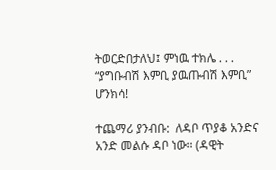ትወርድበታለህ፤ ምነዉ ተክሌ . . .  “ያግቡብሽ እምቢ ያዉጡብሽ እምቢ” ሆንክሳ!

ተጨማሪ ያንብቡ:  ለዳቦ ጥያቆ አንድና አንድ መልሱ ዳቦ ነው። (ዳዊት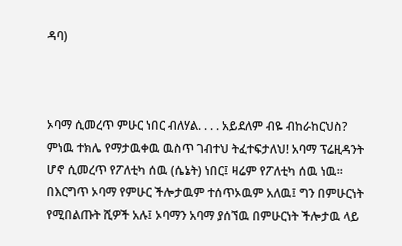ዳባ)



ኦባማ ሲመረጥ ምሁር ነበር ብለሃል. . . . አይደለም ብዬ ብከራከርህስ?  ምነዉ ተክሌ የማታዉቀዉ ዉስጥ ገብተህ ትፈተፍታለህ! አባማ ፕሬዚዳንት ሆኖ ሲመረጥ የፖለቲካ ሰዉ (ሴኔት) ነበር፤ ዛሬም የፖለቲካ ሰዉ ነዉ። በእርግጥ ኦባማ የምሁር ችሎታዉም ተሰጥኦዉም አለዉ፤ ግን በምሁርነት የሚበልጡት ሺዎች አሉ፤ ኦባማን አባማ ያሰኘዉ በምሁርነት ችሎታዉ ላይ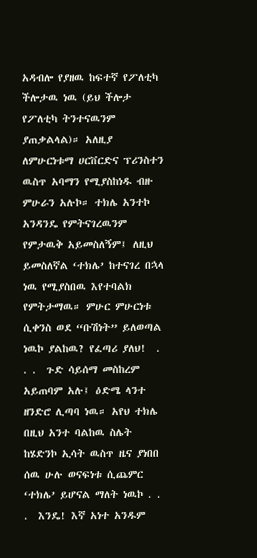አዳብሎ የያዘዉ ከፍተኛ የፖለቲካ ችሎታዉ ነዉ (ይህ ችሎታ የፖለቲካ ትንተናዉንም ያጠቃልላል)። አለዚያ ለምሁርነቱማ ሀርቨርድና ፕሪንስተን ዉስጥ አባማን የሚያስከነዱ ብዙ ምሁራን አሉኮ። ተክሌ አንተኮ አንዳንዴ የምትናገረዉንም የምታዉቅ አይመስለኝም፤ ለዚህ ይመስለኛል ‘ተክሌ’ ከተናገረ በኋላ ነዉ የሚያስበዉ እየተባልክ የምትታማዉ። ምሁር ምሁርነቱ ሲቀንስ ወደ “ቡሽነት” ይለወጣል ነዉኮ ያልከዉ? የፈጣሪ ያለህ!  . . .  ጉድ ሳይሰማ መስከረም አይጠባም አሉ፤ ዕድሜ ላንተ ዘንድሮ ሊጣባ ነዉ። አየህ ተክሌ በዚህ አንተ ባልከዉ ስሌት ከሄድንኮ ኢሳት ዉስጥ ዜና ያነበበ ሰዉ ሁሉ ወናፍነቱ ሲጨምር ‘ተክሌ’ ይሆናል ማለት ነዉኮ . . .  እንዴ! እኛ አነተ አንዱም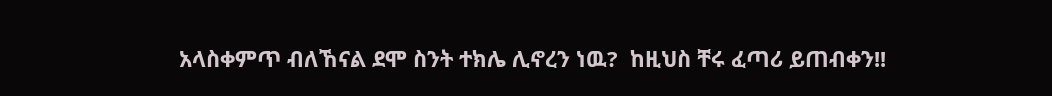አላስቀምጥ ብለኸናል ደሞ ስንት ተክሌ ሊኖረን ነዉ?  ከዚህስ ቸሩ ፈጣሪ ይጠብቀን!!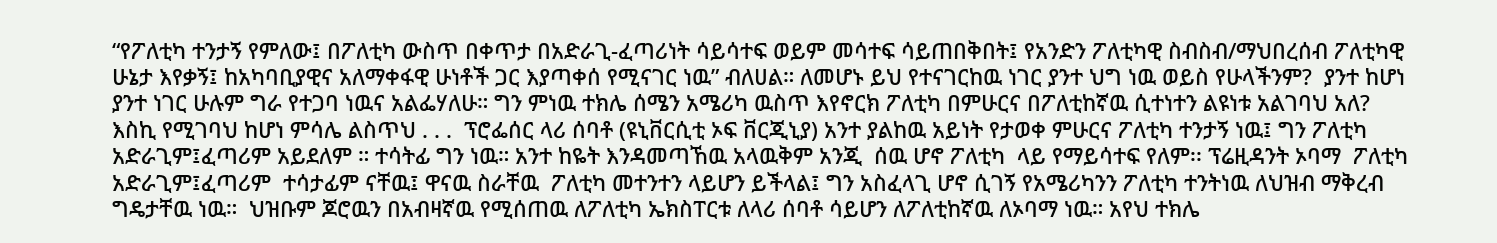“የፖለቲካ ተንታኝ የምለው፤ በፖለቲካ ውስጥ በቀጥታ በአድራጊ-ፈጣሪነት ሳይሳተፍ ወይም መሳተፍ ሳይጠበቅበት፤ የአንድን ፖለቲካዊ ስብስብ/ማህበረሰብ ፖለቲካዊ ሁኔታ እየቃኝ፤ ከአካባቢያዊና አለማቀፋዊ ሁነቶች ጋር እያጣቀሰ የሚናገር ነዉ” ብለሀል። ለመሆኑ ይህ የተናገርከዉ ነገር ያንተ ህግ ነዉ ወይስ የሁላችንም?  ያንተ ከሆነ ያንተ ነገር ሁሉም ግራ የተጋባ ነዉና አልፌሃለሁ። ግን ምነዉ ተክሌ ሰሜን አሜሪካ ዉስጥ እየኖርክ ፖለቲካ በምሁርና በፖለቲከኛዉ ሲተነተን ልዩነቱ አልገባህ አለ? እስኪ የሚገባህ ከሆነ ምሳሌ ልስጥህ . . .  ፕሮፌሰር ላሪ ሰባቶ (ዩኒቨርሲቲ ኦፍ ቨርጂኒያ) አንተ ያልከዉ አይነት የታወቀ ምሁርና ፖለቲካ ተንታኝ ነዉ፤ ግን ፖለቲካ አድራጊም፤ፈጣሪም አይደለም ። ተሳትፊ ግን ነዉ። አንተ ከዬት እንዳመጣኸዉ አላዉቅም አንጂ  ሰዉ ሆኖ ፖለቲካ  ላይ የማይሳተፍ የለም፡፡ ፕሬዚዳንት ኦባማ  ፖለቲካ አድራጊም፤ፈጣሪም  ተሳታፊም ናቸዉ፤ ዋናዉ ስራቸዉ  ፖለቲካ መተንተን ላይሆን ይችላል፤ ግን አስፈላጊ ሆኖ ሲገኝ የአሜሪካንን ፖለቲካ ተንትነዉ ለህዝብ ማቅረብ ግዴታቸዉ ነዉ።  ህዝቡም ጆሮዉን በአብዛኛዉ የሚሰጠዉ ለፖለቲካ ኤክስፐርቱ ለላሪ ሰባቶ ሳይሆን ለፖለቲከኛዉ ለኦባማ ነዉ። አየህ ተክሌ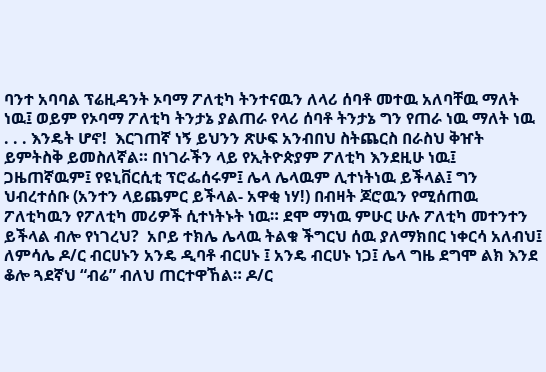ባንተ አባባል ፕሬዚዳንት ኦባማ ፖለቲካ ትንተናዉን ለላሪ ሰባቶ መተዉ አለባቸዉ ማለት ነዉ፤ ወይም የኦባማ ፖለቲካ ትንታኔ ያልጠራ የላሪ ሰባቶ ትንታኔ ግን የጠራ ነዉ ማለት ነዉ . . . እንዴት ሆኖ!  እርገጠኛ ነኝ ይህንን ጽሁፍ አንብበህ ስትጨርስ በራስህ ቅዠት ይምትስቅ ይመስለኛል። በነገራችን ላይ የኢትዮጵያም ፖለቲካ እንደዚሁ ነዉ፤ ጋዜጠኛዉም፤ የዩኒቨርሲቲ ፕሮፌሰሩም፤ ሌላ ሌላዉም ሊተነትነዉ ይችላል፤ ግን ህብረተሰቡ (አንተን ላይጨምር ይችላል- አዋቂ ነሃ!) በብዛት ጆሮዉን የሚሰጠዉ ፖለቲካዉን የፖለቲካ መሪዎች ሲተነትኑት ነዉ። ደሞ ማነዉ ምሁር ሁሉ ፖለቲካ መተንተን ይችላል ብሎ የነገረህ?  አቦይ ተክሌ ሌላዉ ትልቁ ችግርህ ሰዉ ያለማክበር ነቀርሳ አለብህ፤ ለምሳሌ ዶ/ር ብርሀኑን አንዴ ዲባቶ ብርሀኑ ፤ አንዴ ብርሀኑ ነጋ፤ ሌላ ግዜ ደግሞ ልክ እንደ ቆሎ ጓደኛህ “ብሬ” ብለህ ጠርተዋኸል። ዶ/ር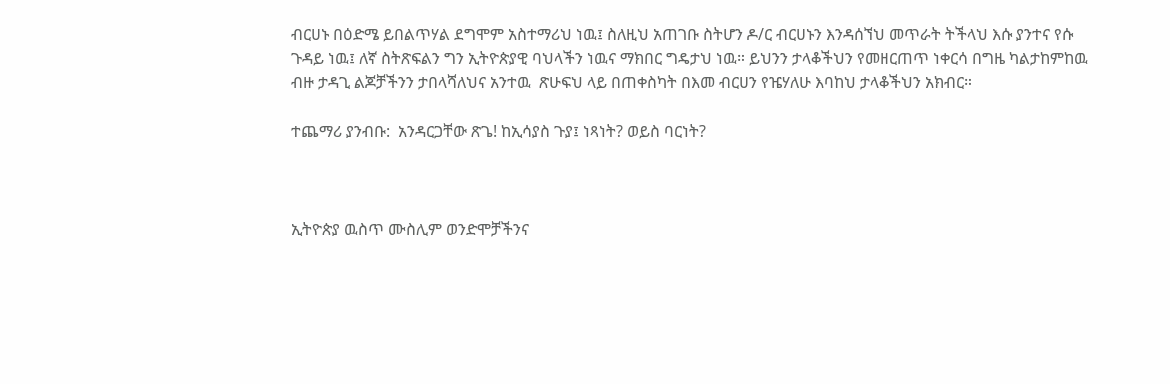ብርሀኑ በዕድሜ ይበልጥሃል ደግሞም አስተማሪህ ነዉ፤ ስለዚህ አጠገቡ ስትሆን ዶ/ር ብርሀኑን እንዳሰኘህ መጥራት ትችላህ እሱ ያንተና የሱ ጉዳይ ነዉ፤ ለኛ ስትጽፍልን ግን ኢትዮጵያዊ ባህላችን ነዉና ማክበር ግዴታህ ነዉ። ይህንን ታላቆችህን የመዘርጠጥ ነቀርሳ በግዜ ካልታከምከዉ ብዙ ታዳጊ ልጆቻችንን ታበላሻለህና አንተዉ  ጽሁፍህ ላይ በጠቀስካት በእመ ብርሀን የዤሃለሁ እባከህ ታላቆችህን አክብር።

ተጨማሪ ያንብቡ:  አንዳርጋቸው ጽጌ! ከኢሳያስ ጉያ፤ ነጻነት? ወይስ ባርነት?



ኢትዮጵያ ዉስጥ ሙስሊም ወንድሞቻችንና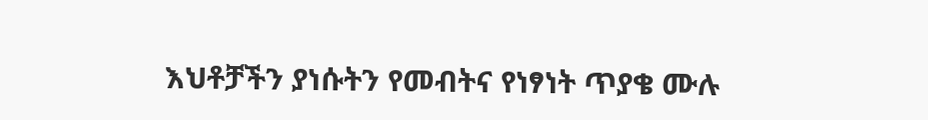እህቶቻችን ያነሱትን የመብትና የነፃነት ጥያቄ ሙሉ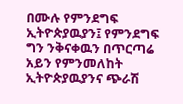በሙሉ የምንደግፍ ኢትዮጵያዉያን፤ የምንደግፍ ግን ንቅናቀዉን በጥርጣሬ አይን የምንመለከት ኢትዮጵያዉያንና ጭራሽ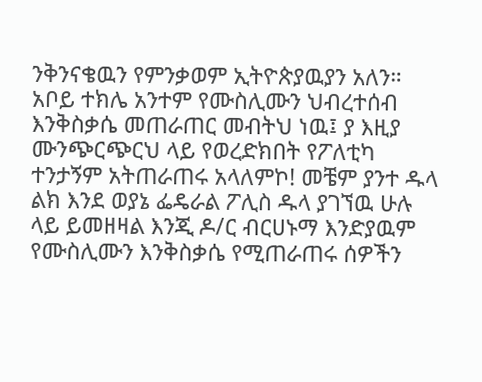ንቅንናቄዉን የምንቃወም ኢትዮጵያዉያን አለን። አቦይ ተክሌ አንተም የሙስሊሙን ህብረተሰብ እንቅስቃሴ መጠራጠር መብትህ ነዉ፤ ያ እዚያ ሙንጭርጭርህ ላይ የወረድክበት የፖለቲካ ተንታኝም አትጠራጠሩ አላለምኮ! መቼም ያንተ ዱላ ልክ እንደ ወያኔ ፌዴራል ፖሊስ ዱላ ያገኘዉ ሁሉ ላይ ይመዘዛል እንጂ ዶ/ር ብርሀኑማ እንድያዉም የሙስሊሙን እንቅስቃሴ የሚጠራጠሩ ሰዎችን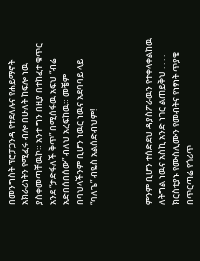በመንግስት ፕሮፓጋንዳ የተደለሉና የሐይማኖት አክራሪነትን የሚፈሩ ብሎ በሁለት ከፍሎ ነዉ ያስቀመጣቸዉኮ። አንተ ግን በዚያ በተከፈተ ቁጥር አንደ “ታድፋለች ቅጥ” በሚሰፋዉ አፍህ “ብሬ አድበሰበሰው” ብለህ አረፍከዉ። መቼም በባህላችንም ቢሆን ነዉር ነዉና አደባባይ ላይ “ባለጌ” ብዬስ አልሰድብህም!



ምንም ቢሆን ተሰድደህ ዳያስፖራዉን የተቀላቀልከዉ ለትግል ነዉና አስኪ አንድ ነገር ልጠይቅህ . . . . ክርስቲያኑ የሙስሊሙን የመብትና የነፃነት ጥያቄ በጥርጣሬ የጎሪጥ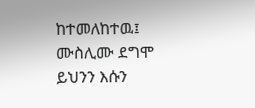ከተመለከተዉ፤ ሙስሊሙ ደግሞ ይህንን እሱን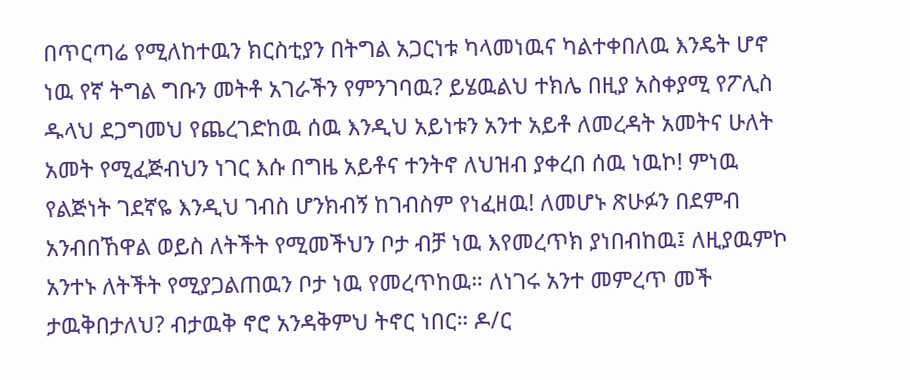በጥርጣሬ የሚለከተዉን ክርስቲያን በትግል አጋርነቱ ካላመነዉና ካልተቀበለዉ እንዴት ሆኖ ነዉ የኛ ትግል ግቡን መትቶ አገራችን የምንገባዉ? ይሄዉልህ ተክሌ በዚያ አስቀያሚ የፖሊስ ዱላህ ደጋግመህ የጨረገድከዉ ሰዉ እንዲህ አይነቱን አንተ አይቶ ለመረዳት አመትና ሁለት አመት የሚፈጅብህን ነገር እሱ በግዜ አይቶና ተንትኖ ለህዝብ ያቀረበ ሰዉ ነዉኮ! ምነዉ የልጅነት ገደኛዬ እንዲህ ገብስ ሆንክብኝ ከገብስም የነፈዘዉ! ለመሆኑ ጽሁፉን በደምብ አንብበኸዋል ወይስ ለትችት የሚመችህን ቦታ ብቻ ነዉ እየመረጥክ ያነበብከዉ፤ ለዚያዉምኮ አንተኑ ለትችት የሚያጋልጠዉን ቦታ ነዉ የመረጥከዉ። ለነገሩ አንተ መምረጥ መች ታዉቅበታለህ? ብታዉቅ ኖሮ አንዳቅምህ ትኖር ነበር። ዶ/ር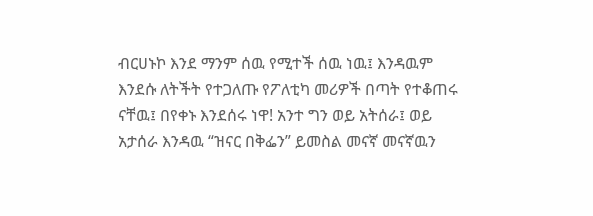ብርሀኑኮ እንደ ማንም ሰዉ የሚተች ሰዉ ነዉ፤ እንዳዉም እንደሱ ለትችት የተጋለጡ የፖለቲካ መሪዎች በጣት የተቆጠሩ ናቸዉ፤ በየቀኑ እንደሰሩ ነዋ! አንተ ግን ወይ አትሰራ፤ ወይ አታሰራ እንዳዉ “ዝናር በቅፌን” ይመስል መናኛ መናኛዉን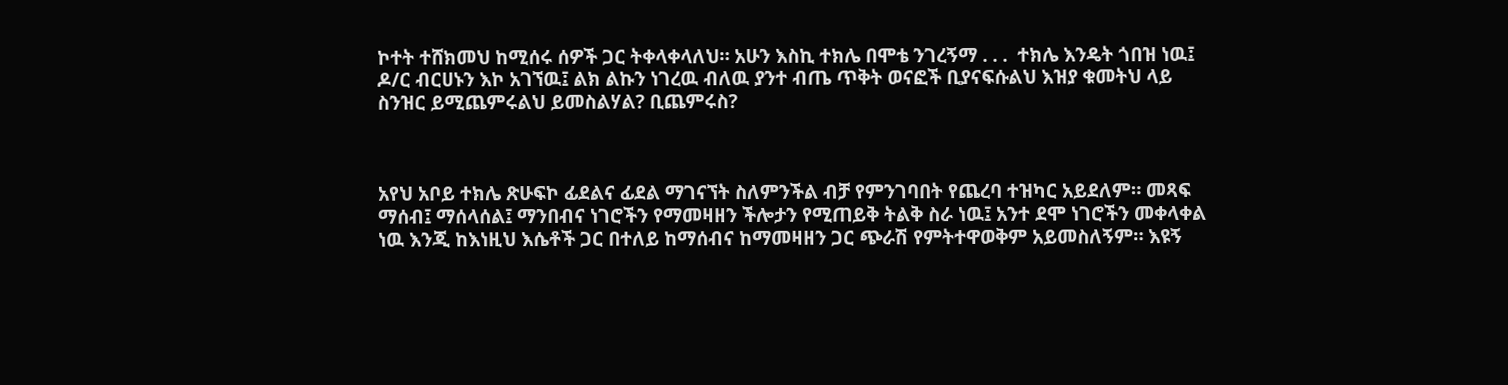ኮተት ተሸክመህ ከሚሰሩ ሰዎች ጋር ትቀላቀላለህ። አሁን እስኪ ተክሌ በሞቴ ንገረኝማ . . .  ተክሌ እንዴት ጎበዝ ነዉ፤ ዶ/ር ብርሀኑን እኮ አገኘዉ፤ ልክ ልኩን ነገረዉ ብለዉ ያንተ ብጤ ጥቅት ወናፎች ቢያናፍሱልህ እዝያ ቁመትህ ላይ ስንዝር ይሚጨምሩልህ ይመስልሃል? ቢጨምሩስ?



አየህ አቦይ ተክሌ ጽሁፍኮ ፊደልና ፊደል ማገናኘት ስለምንችል ብቻ የምንገባበት የጨረባ ተዝካር አይደለም። መጻፍ ማሰብ፤ ማሰላሰል፤ ማንበብና ነገሮችን የማመዛዘን ችሎታን የሚጠይቅ ትልቅ ስራ ነዉ፤ አንተ ደሞ ነገሮችን መቀላቀል ነዉ እንጂ ከእነዚህ እሴቶች ጋር በተለይ ከማሰብና ከማመዛዘን ጋር ጭራሽ የምትተዋወቅም አይመስለኝም። እዩኝ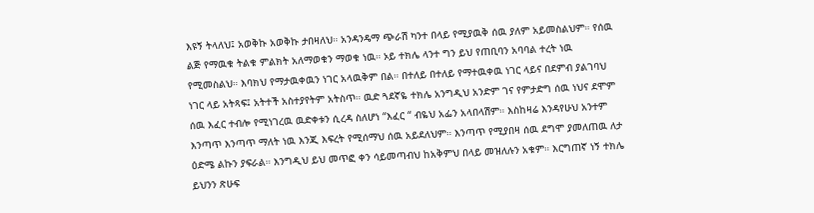እዩኝ ትላለህ፤ አወቅኩ አወቅኩ ታበዛለህ። አንዳንዴማ ጭራሽ ካንተ በላይ የሚያዉቅ ሰዉ ያለም አይመስልህም። የሰዉ ልጅ የማዉቁ ትልቁ ምልክት አለማወቁን ማወቁ ነዉ። ኦይ ተክሌ ላንተ ግን ይህ የጠቢባን አባባል ተረት ነዉ የሚመስልህ። እባክህ የማታዉቀዉን ነገር አላዉቅም በል። በተለይ በተለይ የማተዉቀዉ ነገር ላይና በደምብ ያልገባህ ነገር ላይ አትጻፍ፤ አትተች አስተያየትም አትስጥ። ዉድ ጓደኛዬ ተክሌ አንግዲህ አንድም ገና የምታድግ ሰዉ ነህና ደሞም ሰዉ እፈር ተብሎ የሚነገረዉ ዉድቀቱን ሲረዳ ስለሆነ “እፈር “ ብዬህ አፌን አላበላሽም። እስከዛሬ እንዳየሁህ አንተም እንጣጥ እንጣጥ ማለት ነዉ እንጂ እፍረት የሚሰማህ ሰዉ አይደለህም። እንጣጥ የሚያበዛ ሰዉ ደግሞ ያመለጠዉ ለታ ዕድሜ ልኩን ያፍራል። እንግዲህ ይህ መጥፎ ቀን ሳይመጣብህ ከአቅምህ በላይ መዝለሉን አቁም። እርግጠኛ ነኝ ተክሌ ይህንን ጽሁፍ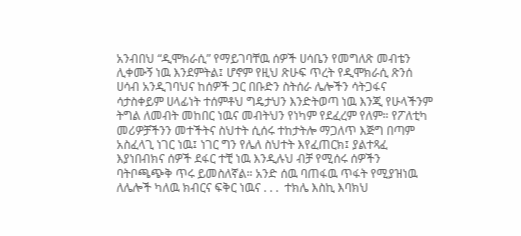አንብበህ “ዲሞክራሲ” የማይገባቸዉ ሰዎች ሀሳቤን የመግለጽ መብቴን ሊቀሙኝ ነዉ እንደምትል፤ ሆኖም የዚህ ጽሁፍ ጥረት የዲሞክራሲ ጽንሰ ሀሳብ አንዲገባህና ከሰዎች ጋር በቡድን ስትሰራ ሌሎችን ሳትጋፋና ሳታስቀይም ሀላፊነት ተሰምቶህ ግዴታህን እንድትወጣ ነዉ እንጂ የሁላችንም ትግል ለመብት መከበር ነዉና መብትህን የነካም የደፈረም የለም። የፖለቲካ መሪዎቻችንን መተችትና ስህተት ሲሰሩ ተከታትሎ ማጋለጥ እጅግ በጣም አስፈላጊ ነገር ነዉ፤ ነገር ግን የሌለ ስህተት እየፈጠርክ፤ ያልተጻፈ  እያነበብክና ሰዎች ደፋር ተቺ ነዉ እንዲሉህ ብቻ የሚሰሩ ሰዎችን ባትቦጫጭቅ ጥሩ ይመስለኛል። አንድ ሰዉ ባጠፋዉ ጥፋት የሚያዝነዉ ለሌሎች ካለዉ ክብርና ፍቅር ነዉና . . .  ተክሌ እስኪ እባክህ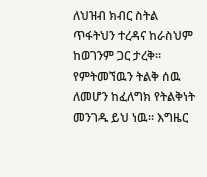ለህዝብ ክብር ስትል ጥፋትህን ተረዳና ከራስህም ከወገንም ጋር ታረቅ። የምትመኘዉን ትልቅ ሰዉ ለመሆን ከፈለግክ የትልቅነት መንገዱ ይህ ነዉ። እግዜር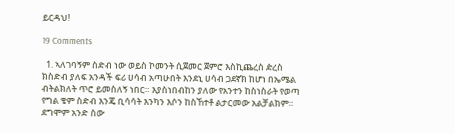ይርዳህ!

19 Comments

  1. ኣለገባኝም ስድብ ነው ወይስ ኮመንት ሲጀመር ጀምሮ እስኪጨረስ ዽረስ ክስድብ ያለፍ አንዳች ፍሪ ሀሳብ አጣሁበት እንደኒ ሀሳብ ጋደኛክ ከሆነ በኤሜል ብትልክለት ጥሮ ይመስለኝ ነበር። እያስነበብከን ያለው የአንተን ከስነስራት የወጣ የግል ቄም ስድብ እንጄ ቢሳሳት እንካን እሶን ከስኸተቶ ልታርመው አልቻልክም። ደግሞም አንድ ስው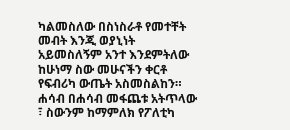ካልመስለው በስነስራቶ የመተቸት መብት እንጂ ወያኒነት አይመስለኝም አንተ እንደምትለው ከሁነማ ስው መሁናችን ቀርቶ የፍብሪካ ውጤት አስመስልከን። ሐሳብ በሐሳብ መፋጨቱ አትጥላው ፣ ስውንም ከማምለክ የፖለቲካ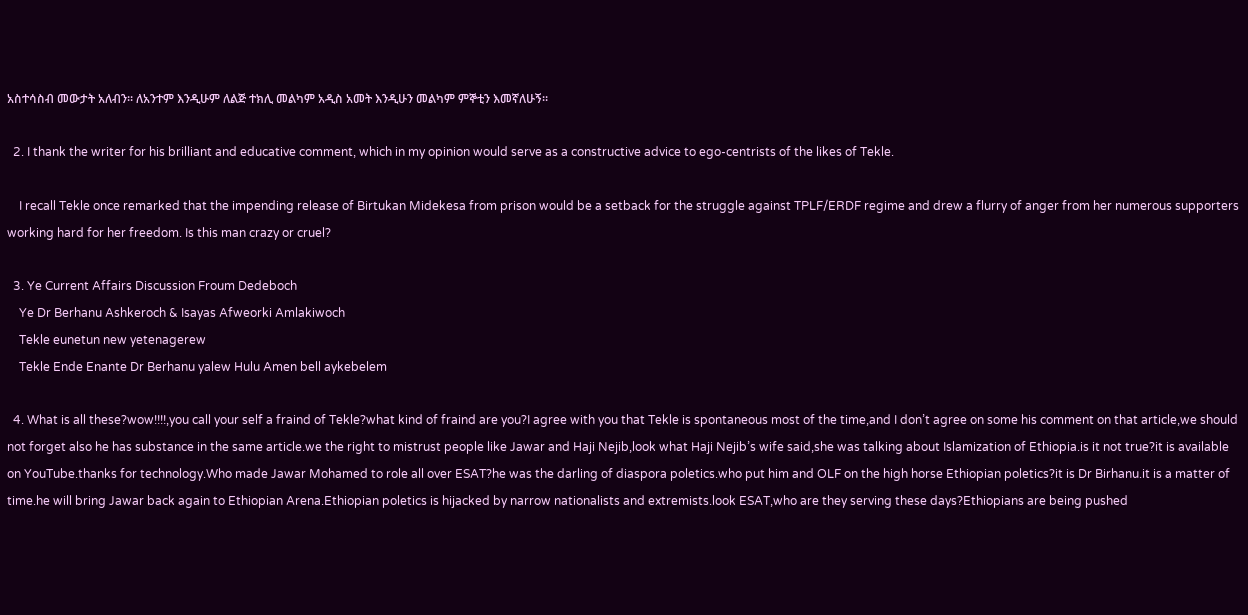አስተሳስብ መውታት አለብን። ለአንተም እንዲሁም ለልጅ ተክሊ መልካም አዲስ አመት እንዲሁን መልካም ምኞቲን እመኛለሁኝ።

  2. I thank the writer for his brilliant and educative comment, which in my opinion would serve as a constructive advice to ego-centrists of the likes of Tekle.

    I recall Tekle once remarked that the impending release of Birtukan Midekesa from prison would be a setback for the struggle against TPLF/ERDF regime and drew a flurry of anger from her numerous supporters working hard for her freedom. Is this man crazy or cruel?

  3. Ye Current Affairs Discussion Froum Dedeboch
    Ye Dr Berhanu Ashkeroch & Isayas Afweorki Amlakiwoch
    Tekle eunetun new yetenagerew
    Tekle Ende Enante Dr Berhanu yalew Hulu Amen bell aykebelem

  4. What is all these?wow!!!!,you call your self a fraind of Tekle?what kind of fraind are you?I agree with you that Tekle is spontaneous most of the time,and I don’t agree on some his comment on that article,we should not forget also he has substance in the same article.we the right to mistrust people like Jawar and Haji Nejib,look what Haji Nejib’s wife said,she was talking about Islamization of Ethiopia.is it not true?it is available on YouTube.thanks for technology.Who made Jawar Mohamed to role all over ESAT?he was the darling of diaspora poletics.who put him and OLF on the high horse Ethiopian poletics?it is Dr Birhanu.it is a matter of time.he will bring Jawar back again to Ethiopian Arena.Ethiopian poletics is hijacked by narrow nationalists and extremists.look ESAT,who are they serving these days?Ethiopians are being pushed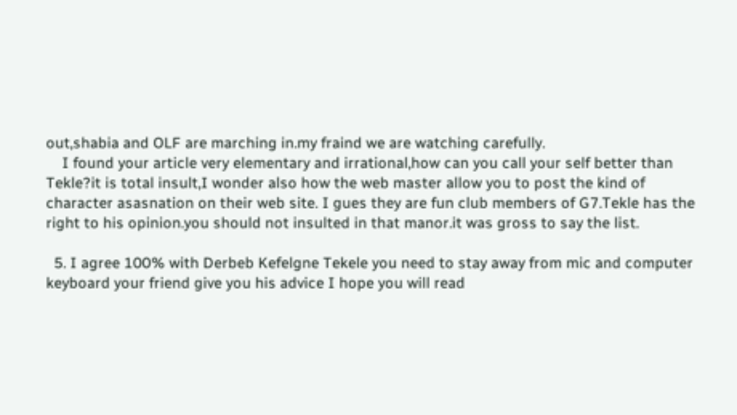out,shabia and OLF are marching in.my fraind we are watching carefully.
    I found your article very elementary and irrational,how can you call your self better than Tekle?it is total insult,I wonder also how the web master allow you to post the kind of character asasnation on their web site. I gues they are fun club members of G7.Tekle has the right to his opinion.you should not insulted in that manor.it was gross to say the list.

  5. I agree 100% with Derbeb Kefelgne Tekele you need to stay away from mic and computer keyboard your friend give you his advice I hope you will read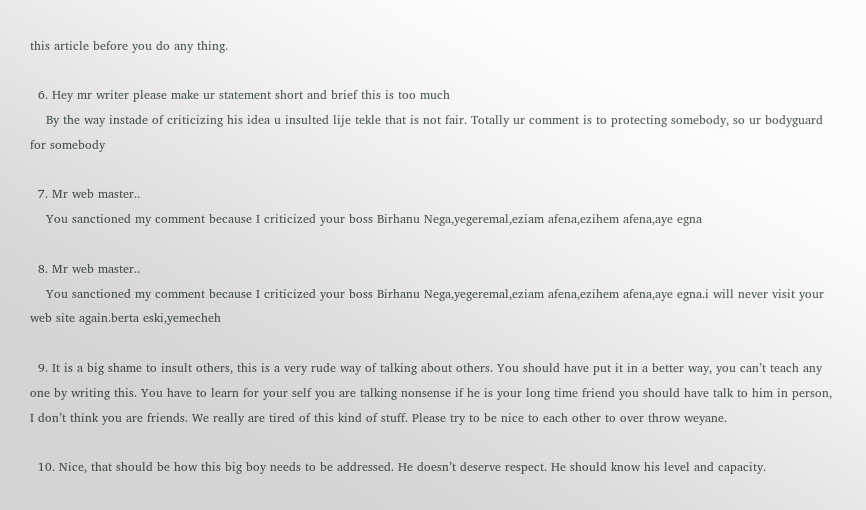this article before you do any thing.

  6. Hey mr writer please make ur statement short and brief this is too much
    By the way instade of criticizing his idea u insulted lije tekle that is not fair. Totally ur comment is to protecting somebody, so ur bodyguard for somebody

  7. Mr web master..
    You sanctioned my comment because I criticized your boss Birhanu Nega,yegeremal,eziam afena,ezihem afena,aye egna

  8. Mr web master..
    You sanctioned my comment because I criticized your boss Birhanu Nega,yegeremal,eziam afena,ezihem afena,aye egna.i will never visit your web site again.berta eski,yemecheh

  9. It is a big shame to insult others, this is a very rude way of talking about others. You should have put it in a better way, you can’t teach any one by writing this. You have to learn for your self you are talking nonsense if he is your long time friend you should have talk to him in person, I don’t think you are friends. We really are tired of this kind of stuff. Please try to be nice to each other to over throw weyane.

  10. Nice, that should be how this big boy needs to be addressed. He doesn’t deserve respect. He should know his level and capacity.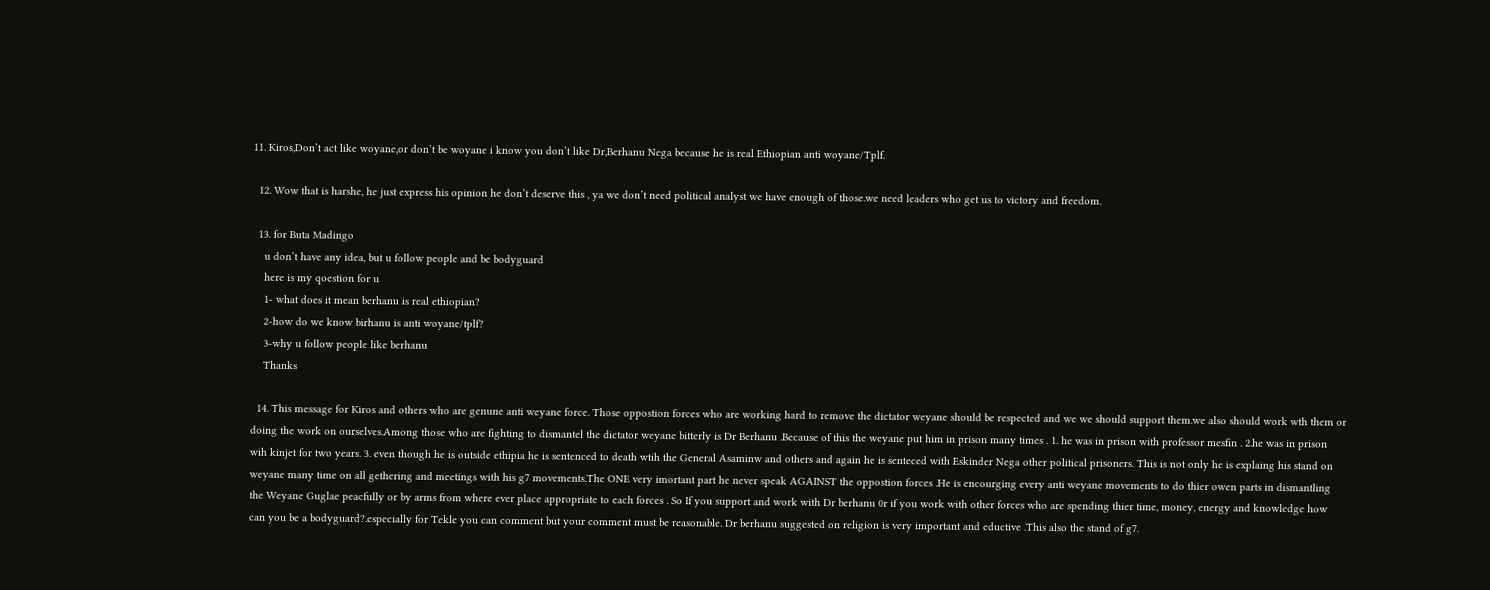11. Kiros,Don’t act like woyane,or don’t be woyane i know you don’t like Dr,Berhanu Nega because he is real Ethiopian anti woyane/Tplf.

  12. Wow that is harshe, he just express his opinion he don’t deserve this , ya we don’t need political analyst we have enough of those.we need leaders who get us to victory and freedom.

  13. for Buta Madingo
    u don’t have any idea, but u follow people and be bodyguard
    here is my qoestion for u
    1- what does it mean berhanu is real ethiopian?
    2-how do we know birhanu is anti woyane/tplf?
    3-why u follow people like berhanu
    Thanks

  14. This message for Kiros and others who are genune anti weyane force. Those oppostion forces who are working hard to remove the dictator weyane should be respected and we we should support them.we also should work wth them or doing the work on ourselves.Among those who are fighting to dismantel the dictator weyane bitterly is Dr Berhanu .Because of this the weyane put him in prison many times . 1. he was in prison with professor mesfin . 2.he was in prison wih kinjet for two years. 3. even though he is outside ethipia he is sentenced to death wtih the General Asaminw and others and again he is senteced with Eskinder Nega other political prisoners. This is not only he is explaing his stand on weyane many time on all gethering and meetings with his g7 movements.The ONE very imortant part he never speak AGAINST the oppostion forces .He is encourging every anti weyane movements to do thier owen parts in dismantling the Weyane Guglae peacfully or by arms from where ever place appropriate to each forces . So If you support and work with Dr berhanu 0r if you work with other forces who are spending thier time, money, energy and knowledge how can you be a bodyguard?.especially for Tekle you can comment but your comment must be reasonable. Dr berhanu suggested on religion is very important and eductive .This also the stand of g7.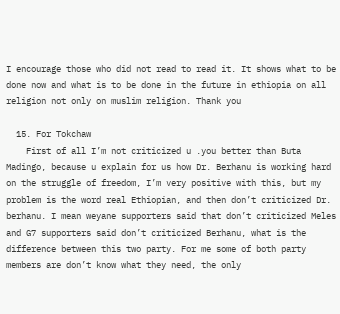I encourage those who did not read to read it. It shows what to be done now and what is to be done in the future in ethiopia on all religion not only on muslim religion. Thank you

  15. For Tokchaw
    First of all I’m not criticized u .you better than Buta Madingo, because u explain for us how Dr. Berhanu is working hard on the struggle of freedom, I’m very positive with this, but my problem is the word real Ethiopian, and then don’t criticized Dr. berhanu. I mean weyane supporters said that don’t criticized Meles and G7 supporters said don’t criticized Berhanu, what is the difference between this two party. For me some of both party members are don’t know what they need, the only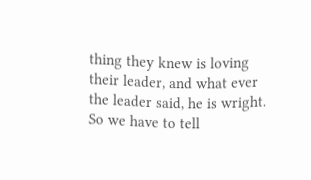thing they knew is loving their leader, and what ever the leader said, he is wright. So we have to tell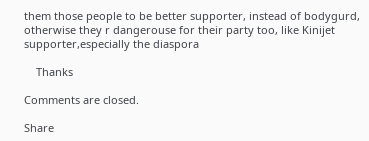them those people to be better supporter, instead of bodygurd, otherwise they r dangerouse for their party too, like Kinijet supporter,especially the diaspora

    Thanks

Comments are closed.

Share